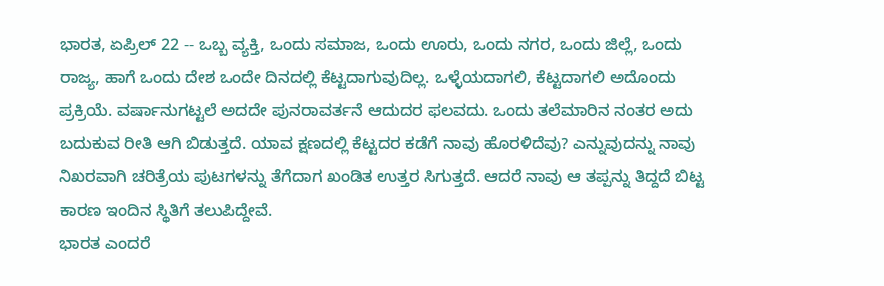ಭಾರತ, ಏಪ್ರಿಲ್ 22 -- ಒಬ್ಬ ವ್ಯಕ್ತಿ, ಒಂದು ಸಮಾಜ, ಒಂದು ಊರು, ಒಂದು ನಗರ, ಒಂದು ಜಿಲ್ಲೆ, ಒಂದು ರಾಜ್ಯ, ಹಾಗೆ ಒಂದು ದೇಶ ಒಂದೇ ದಿನದಲ್ಲಿ ಕೆಟ್ಟದಾಗುವುದಿಲ್ಲ. ಒಳ್ಳೆಯದಾಗಲಿ, ಕೆಟ್ಟದಾಗಲಿ ಅದೊಂದು ಪ್ರಕ್ರಿಯೆ. ವರ್ಷಾನುಗಟ್ಟಲೆ ಅದದೇ ಪುನರಾವರ್ತನೆ ಆದುದರ ಫಲವದು. ಒಂದು ತಲೆಮಾರಿನ ನಂತರ ಅದು ಬದುಕುವ ರೀತಿ ಆಗಿ ಬಿಡುತ್ತದೆ. ಯಾವ ಕ್ಷಣದಲ್ಲಿ ಕೆಟ್ಟದರ ಕಡೆಗೆ ನಾವು ಹೊರಳಿದೆವು? ಎನ್ನುವುದನ್ನು ನಾವು ನಿಖರವಾಗಿ ಚರಿತ್ರೆಯ ಪುಟಗಳನ್ನು ತೆಗೆದಾಗ ಖಂಡಿತ ಉತ್ತರ ಸಿಗುತ್ತದೆ. ಆದರೆ ನಾವು ಆ ತಪ್ಪನ್ನು ತಿದ್ದದೆ ಬಿಟ್ಟ ಕಾರಣ ಇಂದಿನ ಸ್ಥಿತಿಗೆ ತಲುಪಿದ್ದೇವೆ.
ಭಾರತ ಎಂದರೆ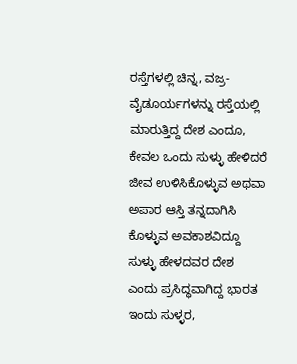ರಸ್ತೆಗಳಲ್ಲಿ ಚಿನ್ನ, ವಜ್ರ-ವೈಡೂರ್ಯಗಳನ್ನು ರಸ್ತೆಯಲ್ಲಿ ಮಾರುತ್ತಿದ್ದ ದೇಶ ಎಂದೂ, ಕೇವಲ ಒಂದು ಸುಳ್ಳು ಹೇಳಿದರೆ ಜೀವ ಉಳಿಸಿಕೊಳ್ಳುವ ಅಥವಾ ಅಪಾರ ಆಸ್ತಿ ತನ್ನದಾಗಿಸಿ ಕೊಳ್ಳುವ ಅವಕಾಶವಿದ್ದೂ ಸುಳ್ಳು ಹೇಳದವರ ದೇಶ ಎಂದು ಪ್ರಸಿದ್ಧವಾಗಿದ್ದ ಭಾರತ ಇಂದು ಸುಳ್ಳರ,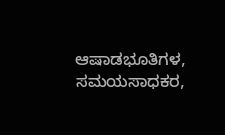ಆಷಾಡಭೂತಿಗಳ, ಸಮಯಸಾಧಕರ,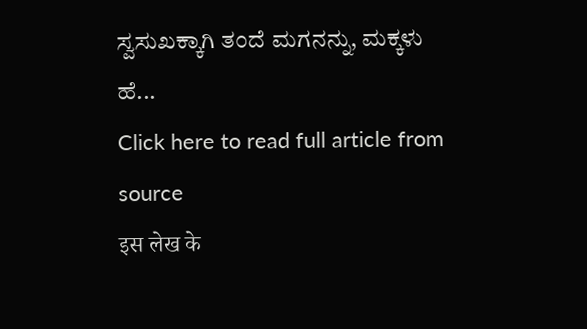ಸ್ವಸುಖಕ್ಕಾಗಿ ತಂದೆ ಮಗನನ್ನು, ಮಕ್ಕಳು ಹೆ...
Click here to read full article from source
इस लेख के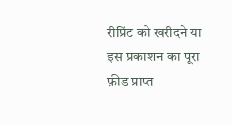रीप्रिंट को खरीदने या इस प्रकाशन का पूरा फ़ीड प्राप्त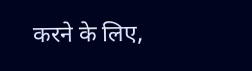करने के लिए,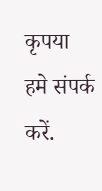कृपया
हमे संपर्क करें.